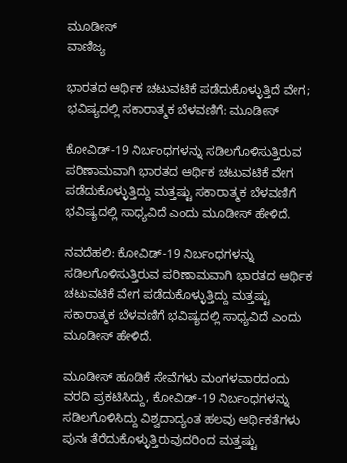ಮೂಡೀಸ್
ವಾಣಿಜ್ಯ

ಭಾರತದ ಆರ್ಥಿಕ ಚಟುವಟಿಕೆ ಪಡೆದುಕೊಳ್ಳುತ್ತಿದೆ ವೇಗ; ಭವಿಷ್ಯದಲ್ಲಿ ಸಕಾರಾತ್ಮಕ ಬೆಳವಣಿಗೆ: ಮೂಡೀಸ್

ಕೋವಿಡ್-19 ನಿರ್ಬಂಧಗಳನ್ನು ಸಡಿಲಗೊಳಿಸುತ್ತಿರುವ ಪರಿಣಾಮವಾಗಿ ಭಾರತದ ಆರ್ಥಿಕ ಚಟುವಟಿಕೆ ವೇಗ ಪಡೆದುಕೊಳ್ಳುತ್ತಿದ್ದು ಮತ್ತಷ್ಟು ಸಕಾರಾತ್ಮಕ ಬೆಳವಣಿಗೆ ಭವಿಷ್ಯದಲ್ಲಿ ಸಾಧ್ಯವಿದೆ ಎಂದು ಮೂಡೀಸ್ ಹೇಳಿದೆ.

ನವದೆಹಲಿ: ಕೋವಿಡ್-19 ನಿರ್ಬಂಧಗಳನ್ನು ಸಡಿಲಗೊಳಿಸುತ್ತಿರುವ ಪರಿಣಾಮವಾಗಿ ಭಾರತದ ಆರ್ಥಿಕ ಚಟುವಟಿಕೆ ವೇಗ ಪಡೆದುಕೊಳ್ಳುತ್ತಿದ್ದು ಮತ್ತಷ್ಟು ಸಕಾರಾತ್ಮಕ ಬೆಳವಣಿಗೆ ಭವಿಷ್ಯದಲ್ಲಿ ಸಾಧ್ಯವಿದೆ ಎಂದು ಮೂಡೀಸ್ ಹೇಳಿದೆ.

ಮೂಡೀಸ್ ಹೂಡಿಕೆ ಸೇವೆಗಳು ಮಂಗಳವಾರದಂದು ವರದಿ ಪ್ರಕಟಿಸಿದ್ದು, ಕೋವಿಡ್-19 ನಿರ್ಬಂಧಗಳನ್ನು ಸಡಿಲಗೊಳಿಸಿದ್ದು ವಿಶ್ವದಾದ್ಯಂತ ಹಲವು ಆರ್ಥಿಕತೆಗಳು ಪುನಃ ತೆರೆದುಕೊಳ್ಳುತ್ತಿರುವುದರಿಂದ ಮತ್ತಷ್ಟು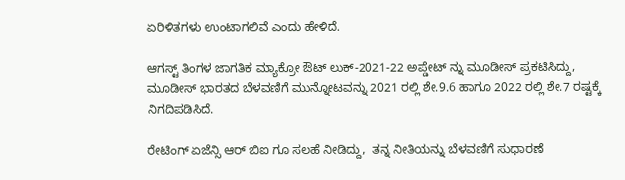ಏರಿಳಿತಗಳು ಉಂಟಾಗಲಿವೆ ಎಂದು ಹೇಳಿದೆ.

ಆಗಸ್ಟ್ ತಿಂಗಳ ಜಾಗತಿಕ ಮ್ಯಾಕ್ರೋ ಔಟ್ ಲುಕ್-2021-22 ಅಪ್ಡೇಟ್ ನ್ನು ಮೂಡೀಸ್ ಪ್ರಕಟಿಸಿದ್ದು, ಮೂಡೀಸ್ ಭಾರತದ ಬೆಳವಣಿಗೆ ಮುನ್ನೋಟವನ್ನು 2021 ರಲ್ಲಿ ಶೇ.9.6 ಹಾಗೂ 2022 ರಲ್ಲಿ ಶೇ.7 ರಷ್ಟಕ್ಕೆ ನಿಗದಿಪಡಿಸಿದೆ.

ರೇಟಿಂಗ್ ಏಜೆನ್ಸಿ ಆರ್ ಬಿಐ ಗೂ ಸಲಹೆ ನೀಡಿದ್ದು,  ತನ್ನ ನೀತಿಯನ್ನು ಬೆಳವಣಿಗೆ ಸುಧಾರಣೆ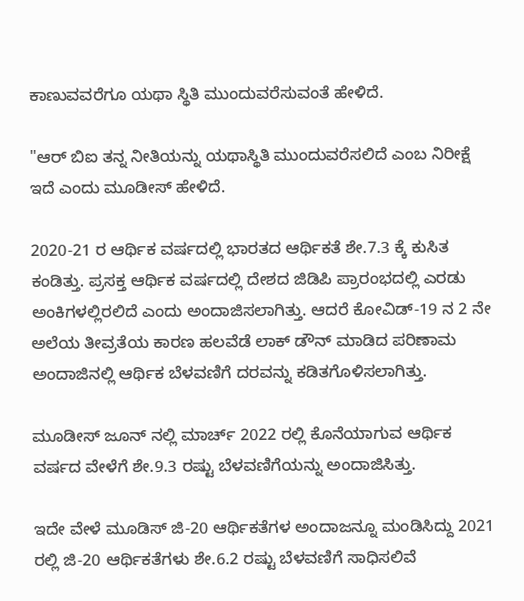ಕಾಣುವವರೆಗೂ ಯಥಾ ಸ್ಥಿತಿ ಮುಂದುವರೆಸುವಂತೆ ಹೇಳಿದೆ.

"ಆರ್ ಬಿಐ ತನ್ನ ನೀತಿಯನ್ನು ಯಥಾಸ್ಥಿತಿ ಮುಂದುವರೆಸಲಿದೆ ಎಂಬ ನಿರೀಕ್ಷೆ ಇದೆ ಎಂದು ಮೂಡೀಸ್ ಹೇಳಿದೆ.

2020-21 ರ ಆರ್ಥಿಕ ವರ್ಷದಲ್ಲಿ ಭಾರತದ ಆರ್ಥಿಕತೆ ಶೇ.7.3 ಕ್ಕೆ ಕುಸಿತ ಕಂಡಿತ್ತು. ಪ್ರಸಕ್ತ ಆರ್ಥಿಕ ವರ್ಷದಲ್ಲಿ ದೇಶದ ಜಿಡಿಪಿ ಪ್ರಾರಂಭದಲ್ಲಿ ಎರಡು ಅಂಕಿಗಳಲ್ಲಿರಲಿದೆ ಎಂದು ಅಂದಾಜಿಸಲಾಗಿತ್ತು. ಆದರೆ ಕೋವಿಡ್-19 ನ 2 ನೇ ಅಲೆಯ ತೀವ್ರತೆಯ ಕಾರಣ ಹಲವೆಡೆ ಲಾಕ್ ಡೌನ್ ಮಾಡಿದ ಪರಿಣಾಮ ಅಂದಾಜಿನಲ್ಲಿ ಆರ್ಥಿಕ ಬೆಳವಣಿಗೆ ದರವನ್ನು ಕಡಿತಗೊಳಿಸಲಾಗಿತ್ತು.

ಮೂಡೀಸ್ ಜೂನ್ ನಲ್ಲಿ ಮಾರ್ಚ್ 2022 ರಲ್ಲಿ ಕೊನೆಯಾಗುವ ಆರ್ಥಿಕ ವರ್ಷದ ವೇಳೆಗೆ ಶೇ.9.3 ರಷ್ಟು ಬೆಳವಣಿಗೆಯನ್ನು ಅಂದಾಜಿಸಿತ್ತು.

ಇದೇ ವೇಳೆ ಮೂಡಿಸ್ ಜಿ-20 ಆರ್ಥಿಕತೆಗಳ ಅಂದಾಜನ್ನೂ ಮಂಡಿಸಿದ್ದು 2021 ರಲ್ಲಿ ಜಿ-20 ಆರ್ಥಿಕತೆಗಳು ಶೇ.6.2 ರಷ್ಟು ಬೆಳವಣಿಗೆ ಸಾಧಿಸಲಿವೆ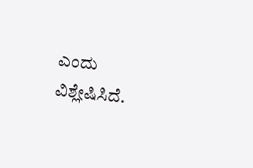ಎಂದು ವಿಶ್ಲೇಷಿಸಿದೆ.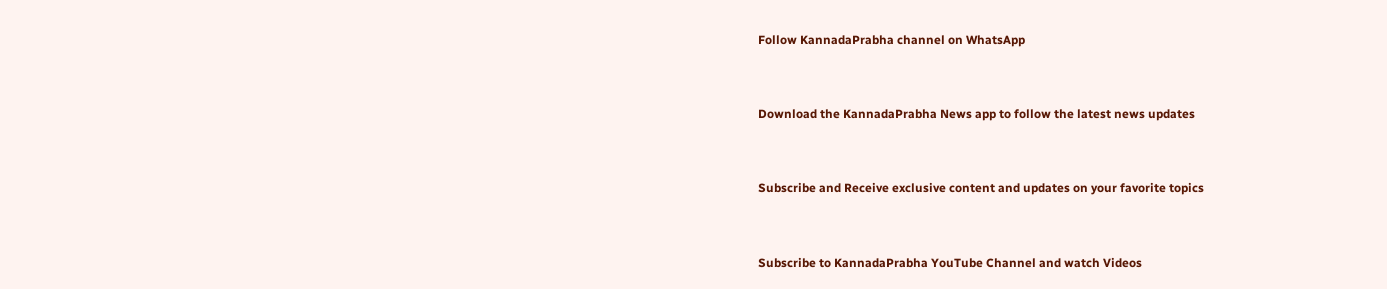Follow KannadaPrabha channel on WhatsApp



Download the KannadaPrabha News app to follow the latest news updates



Subscribe and Receive exclusive content and updates on your favorite topics



Subscribe to KannadaPrabha YouTube Channel and watch Videos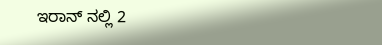ಇರಾನ್ ನಲ್ಲಿ 2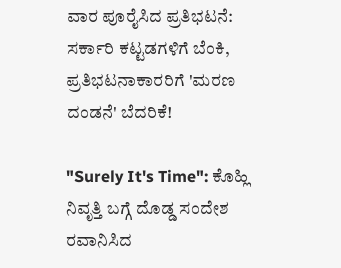ವಾರ ಪೂರೈಸಿದ ಪ್ರತಿಭಟನೆ: ಸರ್ಕಾರಿ ಕಟ್ಟಡಗಳಿಗೆ ಬೆಂಕಿ, ಪ್ರತಿಭಟನಾಕಾರರಿಗೆ 'ಮರಣ ದಂಡನೆ' ಬೆದರಿಕೆ!

"Surely It's Time": ಕೊಹ್ಲಿ ನಿವೃತ್ತಿ ಬಗ್ಗೆ ದೊಡ್ಡ ಸಂದೇಶ ರವಾನಿಸಿದ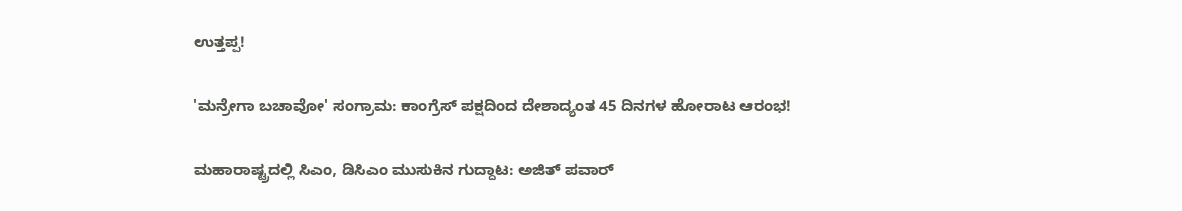ಉತ್ತಪ್ಪ!

'ಮನ್ರೇಗಾ ಬಚಾವೋ' ಸಂಗ್ರಾಮ: ಕಾಂಗ್ರೆಸ್ ಪಕ್ಷದಿಂದ ದೇಶಾದ್ಯಂತ 45 ದಿನಗಳ ಹೋರಾಟ ಆರಂಭ!

ಮಹಾರಾಷ್ಟ್ರದಲ್ಲಿ ಸಿಎಂ, ಡಿಸಿಎಂ ಮುಸುಕಿನ ಗುದ್ದಾಟ: ಅಜಿತ್ ಪವಾರ್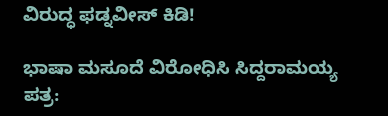ವಿರುದ್ಧ ಫಡ್ನವೀಸ್ ಕಿಡಿ!

ಭಾಷಾ ಮಸೂದೆ ವಿರೋಧಿಸಿ ಸಿದ್ದರಾಮಯ್ಯ ಪತ್ರ: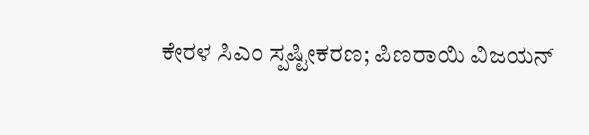ಕೇರಳ ಸಿಎಂ ಸ್ಪಷ್ಟೀಕರಣ; ಪಿಣರಾಯಿ ವಿಜಯನ್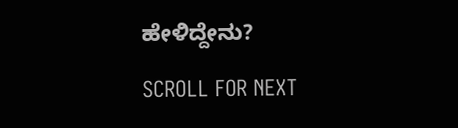ಹೇಳಿದ್ದೇನು?

SCROLL FOR NEXT